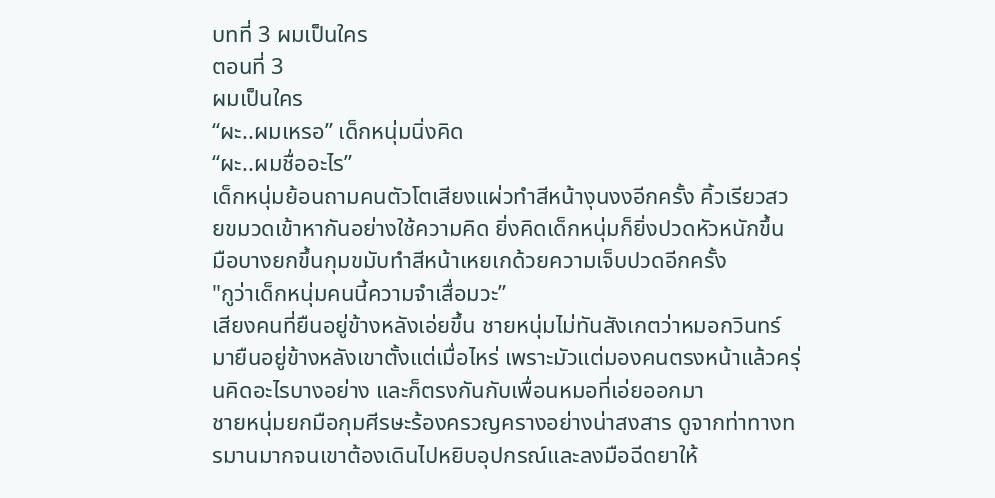บทที่ 3 ผมเป็นใคร
ตอนที่ 3
ผมเป็นใคร
“ผะ..ผมเหรอ” เด็กหนุ่มนิ่งคิด
“ผะ..ผมชื่ออะไร”
เด็กหนุ่มย้อนถามคนตัวโตเสียงแผ่วทำสีหน้างุนงงอีกครั้ง คิ้วเรียวสวยขมวดเข้าหากันอย่างใช้ความคิด ยิ่งคิดเด็กหนุ่มก็ยิ่งปวดหัวหนักขึ้น มือบางยกขึ้นกุมขมับทำสีหน้าเหยเกด้วยความเจ็บปวดอีกครั้ง
"กูว่าเด็กหนุ่มคนนี้ความจำเสื่อมวะ”
เสียงคนที่ยืนอยู่ข้างหลังเอ่ยขึ้น ชายหนุ่มไม่ทันสังเกตว่าหมอกวินทร์มายืนอยู่ข้างหลังเขาตั้งแต่เมื่อไหร่ เพราะมัวแต่มองคนตรงหน้าแล้วครุ่นคิดอะไรบางอย่าง และก็ตรงกันกับเพื่อนหมอที่เอ่ยออกมา
ชายหนุ่มยกมือกุมศีรษะร้องครวญครางอย่างน่าสงสาร ดูจากท่าทางทรมานมากจนเขาต้องเดินไปหยิบอุปกรณ์และลงมือฉีดยาให้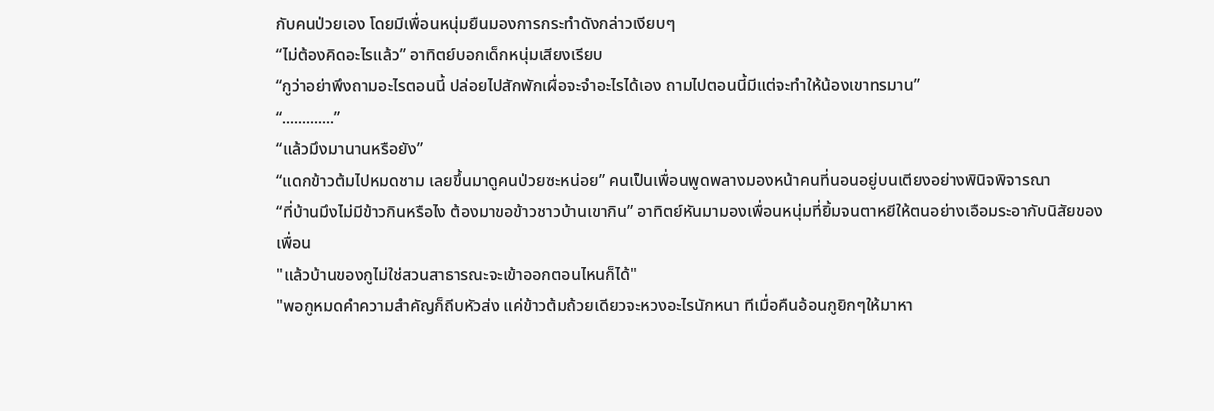กับคนป่วยเอง โดยมีเพื่อนหนุ่มยืนมองการกระทำดังกล่าวเงียบๆ
“ไม่ต้องคิดอะไรแล้ว” อาทิตย์บอกเด็กหนุ่มเสียงเรียบ
“กูว่าอย่าพึงถามอะไรตอนนี้ ปล่อยไปสักพักเผื่อจะจำอะไรได้เอง ถามไปตอนนี้มีแต่จะทำให้น้องเขาทรมาน”
“.............”
“แล้วมึงมานานหรือยัง”
“แดกข้าวต้มไปหมดชาม เลยขึ้นมาดูคนป่วยซะหน่อย” คนเป็นเพื่อนพูดพลางมองหน้าคนที่นอนอยู่บนเตียงอย่างพินิจพิจารณา
“ที่บ้านมึงไม่มีข้าวกินหรือไง ต้องมาขอข้าวชาวบ้านเขากิน” อาทิตย์หันมามองเพื่อนหนุ่มที่ยิ้มจนตาหยีให้ตนอย่างเอือมระอากับนิสัยของเพื่อน
"แล้วบ้านของกูไม่ใช่สวนสาธารณะจะเข้าออกตอนไหนก็ได้"
"พอกูหมดคำความสำคัญก็ถีบหัวส่ง แค่ข้าวต้มถ้วยเดียวจะหวงอะไรนักหนา ทีเมื่อคืนอ้อนกูยิกๆให้มาหา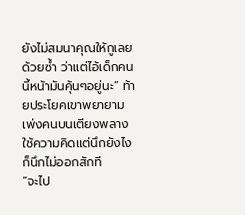ยังไม่สมนาคุณให้กูเลยด้วยซ้ำ ว่าแต่ไอ้เด็กคนนี้หน้ามันคุ้นๆอยู่นะ” ท้ายประโยคเขาพยายามเพ่งคนบนเตียงพลางใช้ความคิดแต่นึกยังไงก็นึกไม่ออกสักที
“จะไป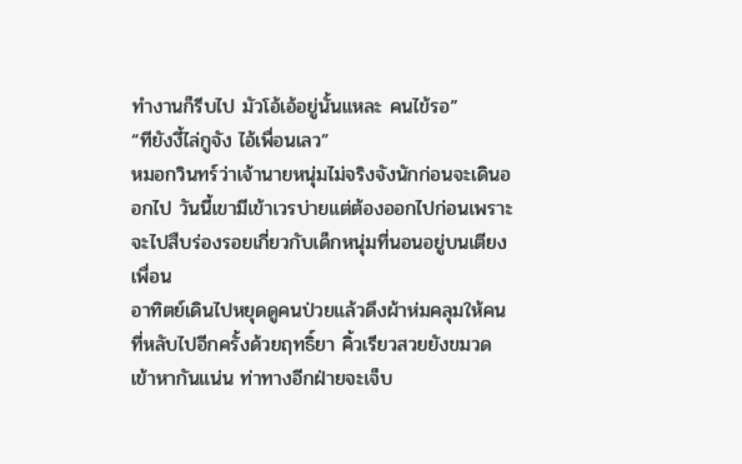ทำงานก็รีบไป มัวโอ้เอ้อยู่นั้นแหละ คนไข้รอ”
“ทียังงี้ไล่กูจัง ไอ้เพื่อนเลว”
หมอกวินทร์ว่าเจ้านายหนุ่มไม่จริงจังนักก่อนจะเดินออกไป วันนี้เขามีเข้าเวรบ่ายแต่ต้องออกไปก่อนเพราะจะไปสืบร่องรอยเกี่ยวกับเด็กหนุ่มที่นอนอยู่บนเตียงเพื่อน
อาทิตย์เดินไปหยุดดูคนป่วยแล้วดึงผ้าห่มคลุมให้คนที่หลับไปอีกครั้งด้วยฤทธิ์ยา คิ้วเรียวสวยยังขมวดเข้าหากันแน่น ท่าทางอีกฝ่ายจะเจ็บ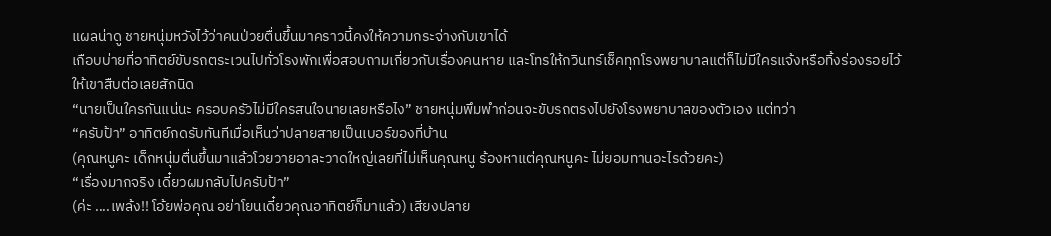แผลน่าดู ชายหนุ่มหวังไว้ว่าคนป่วยตื่นขึ้นมาคราวนี้คงให้ความกระจ่างกับเขาได้
เกือบบ่ายที่อาทิตย์ขับรถตระเวนไปทั่วโรงพักเพื่อสอบถามเกี่ยวกับเรื่องคนหาย และโทรให้กวินทร์เช็คทุกโรงพยาบาลแต่ก็ไม่มีใครแจ้งหรือทิ้งร่องรอยไว้ให้เขาสืบต่อเลยสักนิด
“นายเป็นใครกันแน่นะ ครอบครัวไม่มีใครสนใจนายเลยหรือไง” ชายหนุ่มพึมพำก่อนจะขับรถตรงไปยังโรงพยาบาลของตัวเอง แต่ทว่า
“ครับป้า” อาทิตย์กดรับทันทีเมื่อเห็นว่าปลายสายเป็นเบอร์ของที่บ้าน
(คุณหนูคะ เด็กหนุ่มตื่นขึ้นมาแล้วโวยวายอาละวาดใหญ่เลยที่ไม่เห็นคุณหนู ร้องหาแต่คุณหนูคะ ไม่ยอมทานอะไรด้วยคะ)
“เรื่องมากจริง เดี๋ยวผมกลับไปครับป้า”
(ค่ะ ....เพล้ง!! โอ้ยพ่อคุณ อย่าโยนเดี๋ยวคุณอาทิตย์ก็มาแล้ว) เสียงปลาย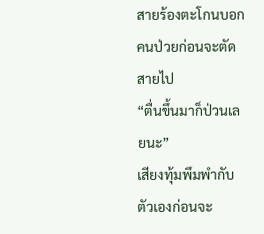สายร้องตะโกนบอกคนป่วยก่อนจะตัดสายไป
“ตื่นขึ้นมาก็ป่วนเลยนะ”
เสียงทุ้มพึมพำกับตัวเองก่อนจะ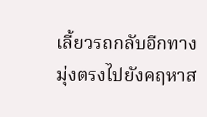เลี้ยวรถกลับอีกทาง มุ่งตรงไปยังคฤหาส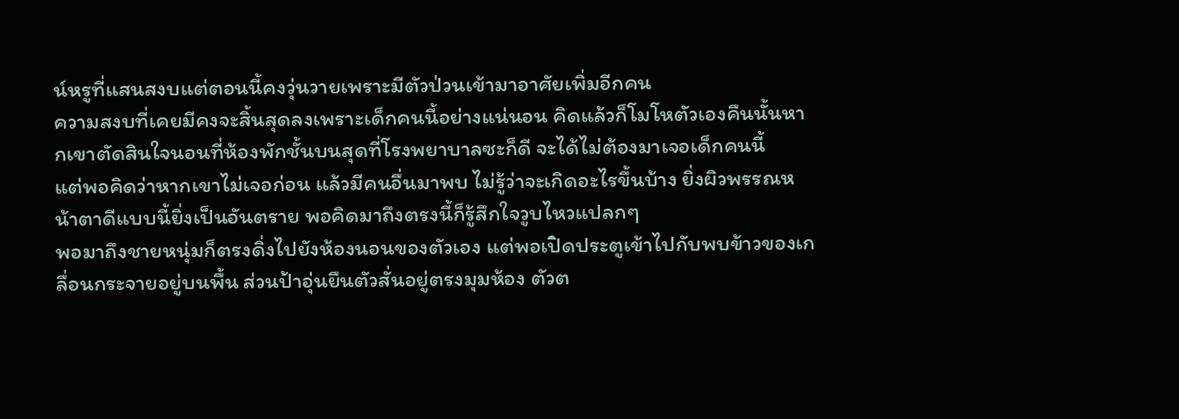น์หรูที่แสนสงบแต่ตอนนี้คงวุ่นวายเพราะมีตัวป่วนเข้ามาอาศัยเพิ่มอีกคน
ความสงบที่เคยมีคงจะสิ้นสุดลงเพราะเด็กคนนี้อย่างแน่นอน คิดแล้วก็โมโหตัวเองคืนนั้นหากเขาตัดสินใจนอนที่ห้องพักชั้นบนสุดที่โรงพยาบาลซะก็ดี จะได้ไม่ต้องมาเจอเด็กคนนี้
แต่พอคิดว่าหากเขาไม่เจอก่อน แล้วมีคนอื่นมาพบ ไม่รู้ว่าจะเกิดอะไรขึ้นบ้าง ยิ่งผิวพรรณหน้าตาดีแบบนี้ยิ่งเป็นอันตราย พอคิดมาถึงตรงนี้ก็รู้สึกใจวูบไหวแปลกๆ
พอมาถึงชายหนุ่มก็ตรงดิ่งไปยังห้องนอนของตัวเอง แต่พอเปิดประตูเข้าไปกับพบข้าวของเกลื่อนกระจายอยู่บนพื้น ส่วนป้าอุ่นยืนตัวสั่นอยู่ตรงมุมห้อง ตัวต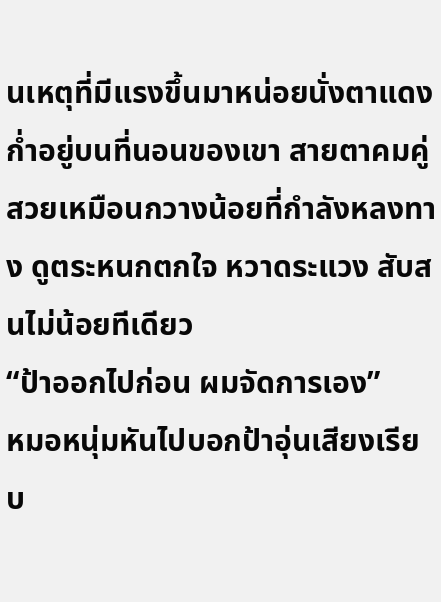นเหตุที่มีแรงขึ้นมาหน่อยนั่งตาแดงก่ำอยู่บนที่นอนของเขา สายตาคมคู่สวยเหมือนกวางน้อยที่กำลังหลงทาง ดูตระหนกตกใจ หวาดระแวง สับสนไม่น้อยทีเดียว
“ป้าออกไปก่อน ผมจัดการเอง”
หมอหนุ่มหันไปบอกป้าอุ่นเสียงเรียบ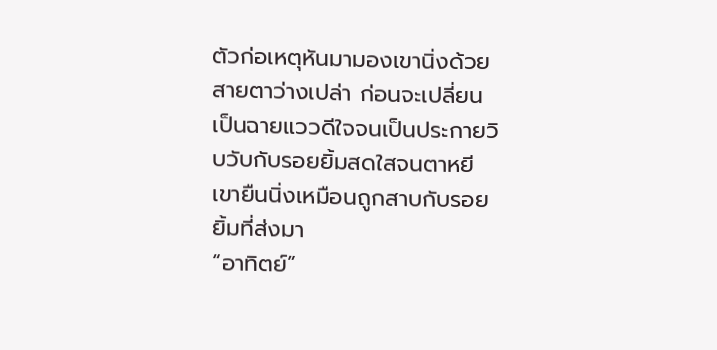ตัวก่อเหตุหันมามองเขานิ่งด้วยสายตาว่างเปล่า ก่อนจะเปลี่ยนเป็นฉายแววดีใจจนเป็นประกายวิบวับกับรอยยิ้มสดใสจนตาหยี เขายืนนิ่งเหมือนถูกสาบกับรอยยิ้มที่ส่งมา
“อาทิตย์”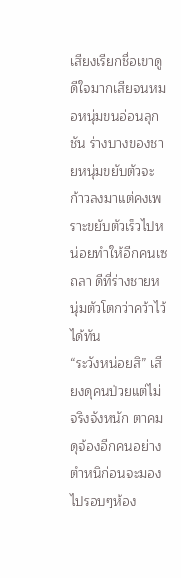เสียงเรียกชื่อเขาดูดีใจมากเสียจนหมอหนุ่มขนอ่อนลุกชัน ร่างบางของชายหนุ่มขยับตัวจะก้าวลงมาแต่คงเพราะขยับตัวเร็วไปหน่อยทำให้อีกคนเซถลา ดีที่ร่างชายหนุ่มตัวโตกว่าคว้าไว้ได้ทัน
“ระวังหน่อยสิ” เสียงดุคนป่วยแต่ไม่จริงจังหนัก ตาคมดุจ้องอีกคนอย่างตำหนิก่อนจะมองไปรอบๆห้อง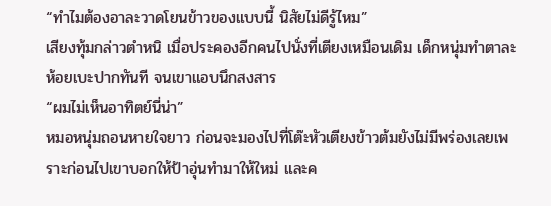“ทำไมต้องอาละวาดโยนข้าวของแบบนี้ นิสัยไม่ดีรู้ไหม”
เสียงทุ้มกล่าวตำหนิ เมื่อประคองอีกคนไปนั่งที่เตียงเหมือนเดิม เด็กหนุ่มทำตาละห้อยเบะปากทันที จนเขาแอบนึกสงสาร
“ผมไม่เห็นอาทิตย์นี่น่า”
หมอหนุ่มถอนหายใจยาว ก่อนจะมองไปที่โต๊ะหัวเตียงข้าวต้มยังไม่มีพร่องเลยเพราะก่อนไปเขาบอกให้ป้าอุ่นทำมาให้ใหม่ และค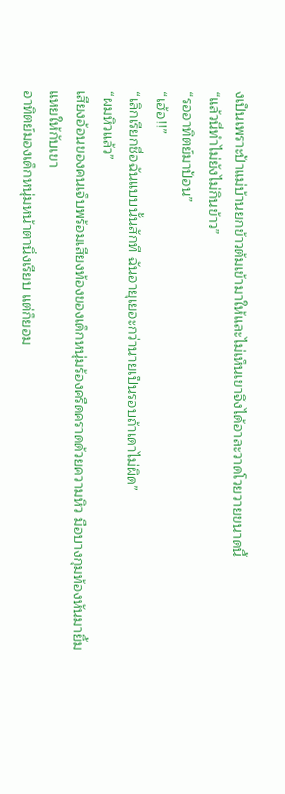งเป็นเพราะป้าแม่บ้านยกข้าวต้มเข้ามาให้และไม่เห็นเขาจึงได้อาละวาดโวยวายขนาดนี้
“แล้วนี่ทำไม่ยังไม่กินข้าว”
“รออาทิตย์มาป้อน”
“เฮ้อ!!”
“เลิกเรียกชื่อฉันแบบนั้นสักที ฉันอายุเยอะกว่านายเป็นรอบถ้าเดาไม่ผิด”
“ผมหิวแล้ว”
เสียงอ้อนของคนเจ็บพร้อมเสียงท้องของเด็กหนุ่มร้องครืดคราดด้วยความหิว มือบางกุมท้องหันมายิ้มแหยให้กับเขา
อาทิตย์มองเด็กหนุ่มหน้าตานิ่งเรียบ แต่ก็ยอม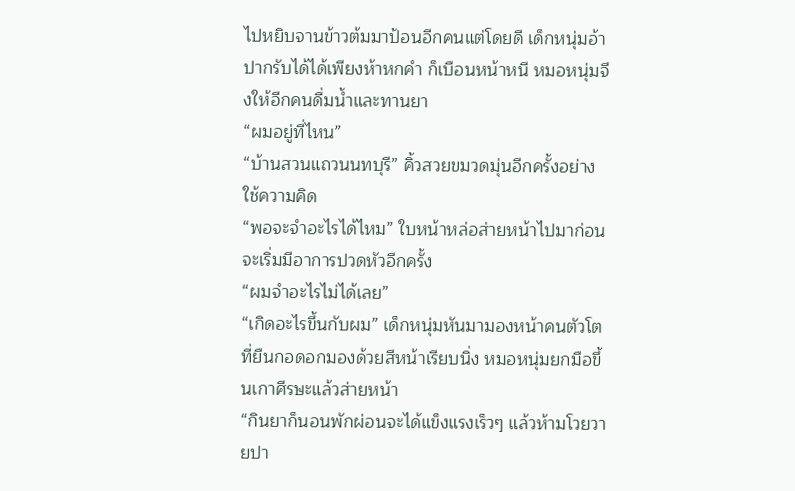ไปหยิบจานข้าวต้มมาป้อนอีกคนแต่โดยดี เด็กหนุ่มอ้าปากรับได้ได้เพียงห้าหกคำ ก็เบือนหน้าหนี หมอหนุ่มจึงให้อีกคนดื่มน้ำและทานยา
“ผมอยู่ที่ไหน”
“บ้านสวนแถวนนทบุรี” คิ้วสวยขมวดมุ่นอีกครั้งอย่างใช้ความคิด
“พอจะจำอะไรได้ไหม” ใบหน้าหล่อส่ายหน้าไปมาก่อนจะเริ่มมีอาการปวดหัวอีกครั้ง
“ผมจำอะไรไม่ได้เลย”
“เกิดอะไรขึ้นกับผม” เด็กหนุ่มหันมามองหน้าคนตัวโตที่ยืนกอดอกมองด้วยสีหน้าเรียบนิ่ง หมอหนุ่มยกมือขึ้นเกาศีรษะแล้วส่ายหน้า
“กินยาก็นอนพักผ่อนจะได้แข็งแรงเร็วๆ แล้วห้ามโวยวายปา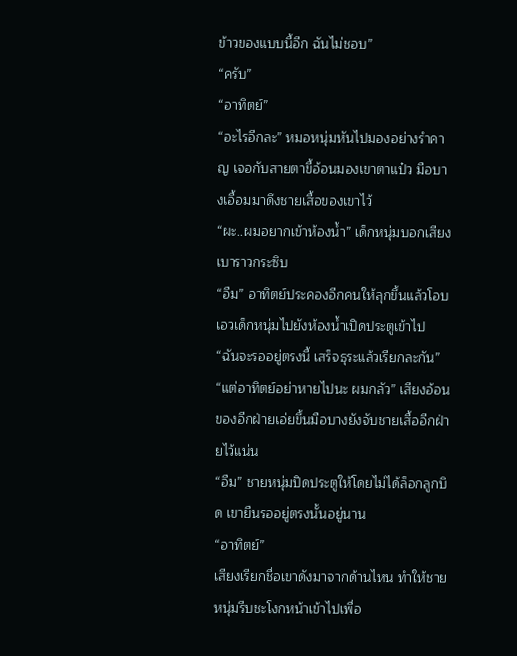ข้าวของแบบนี้อีก ฉันไม่ชอบ”
“ครับ”
“อาทิตย์”
“อะไรอีกละ” หมอหนุ่มหันไปมองอย่างรำคาญ เจอกับสายตาขี้อ้อนมองเขาตาแป๋ว มือบางเอื้อมมาดึงชายเสื้อของเขาไว้
“ผะ..ผมอยากเข้าห้องน้ำ” เด็กหนุ่มบอกเสียงเบาราวกระซิบ
“อืม” อาทิตย์ประคองอีกคนให้ลุกขึ้นแล้วโอบเอวเด็กหนุ่มไปยังห้องน้ำเปิดประตูเข้าไป
“ฉันจะรออยู่ตรงนี้ เสร็จธุระแล้วเรียกละกัน”
“แต่อาทิตย์อย่าหายไปนะ ผมกลัว” เสียงอ้อนของอีกฝ่ายเอ่ยขึ้นมือบางยังจับชายเสื้ออีกฝ่ายไว้แน่น
“อืม” ชายหนุ่มปิดประตูให้โดยไม่ได้ล็อกลูกบิด เขายืนรออยู่ตรงนั้นอยู่นาน
“อาทิตย์”
เสียงเรียกชื่อเขาดังมาจากด้านไหน ทำให้ชายหนุ่มรีบชะโงกหน้าเข้าไปเพื่อ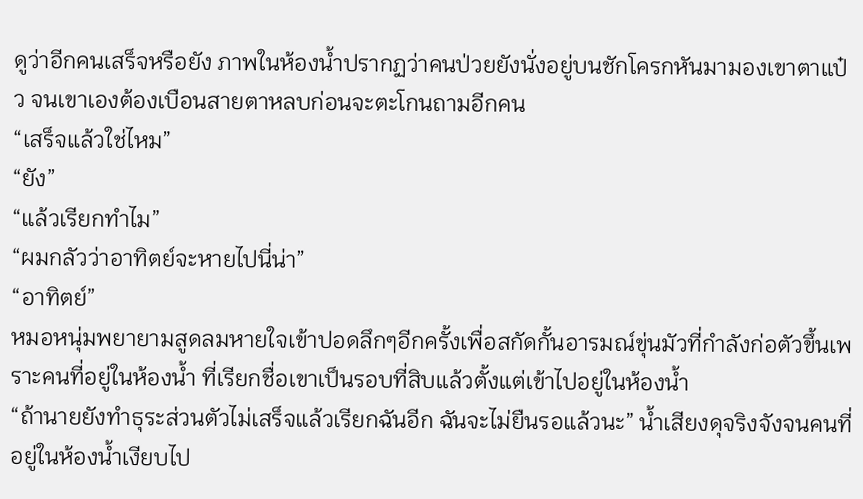ดูว่าอีกคนเสร็จหรือยัง ภาพในห้องน้ำปรากฏว่าคนป่วยยังนั่งอยู่บนชักโครกหันมามองเขาตาแป๋ว จนเขาเองต้องเบือนสายตาหลบก่อนจะตะโกนถามอีกคน
“เสร็จแล้วใช่ไหม”
“ยัง”
“แล้วเรียกทำไม”
“ผมกลัวว่าอาทิตย์จะหายไปนี่น่า”
“อาทิตย์”
หมอหนุ่มพยายามสูดลมหายใจเข้าปอดลึกๆอีกครั้งเพื่อสกัดกั้นอารมณ์ขุ่นมัวที่กำลังก่อตัวขึ้นเพราะคนที่อยู่ในห้องน้ำ ที่เรียกชื่อเขาเป็นรอบที่สิบแล้วตั้งแต่เข้าไปอยู่ในห้องน้ำ
“ถ้านายยังทำธุระส่วนตัวไม่เสร็จแล้วเรียกฉันอีก ฉันจะไม่ยืนรอแล้วนะ” น้ำเสียงดุจริงจังจนคนที่อยู่ในห้องน้ำเงียบไป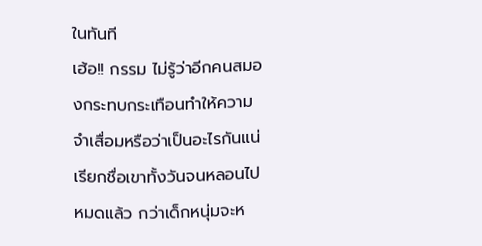ในทันที
เฮ้อ!! กรรม ไม่รู้ว่าอีกคนสมองกระทบกระเทือนทำให้ความจำเสื่อมหรือว่าเป็นอะไรกันแน่ เรียกชื่อเขาทั้งวันจนหลอนไปหมดแล้ว กว่าเด็กหนุ่มจะห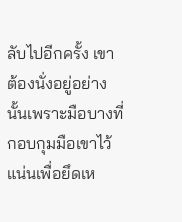ลับไปอีกครั้ง เขาต้องนั่งอยู่อย่างนั้นเพราะมือบางที่กอบกุมมือเขาไว้แน่นเพื่อยึดเห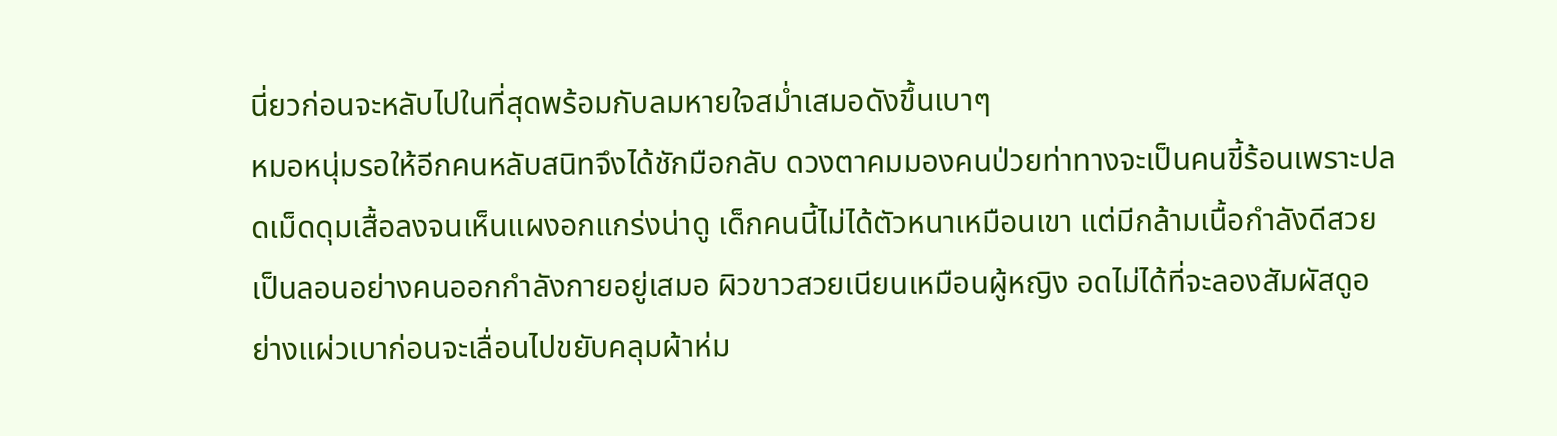นี่ยวก่อนจะหลับไปในที่สุดพร้อมกับลมหายใจสม่ำเสมอดังขึ้นเบาๆ
หมอหนุ่มรอให้อีกคนหลับสนิทจึงได้ชักมือกลับ ดวงตาคมมองคนป่วยท่าทางจะเป็นคนขี้ร้อนเพราะปลดเม็ดดุมเสื้อลงจนเห็นแผงอกแกร่งน่าดู เด็กคนนี้ไม่ได้ตัวหนาเหมือนเขา แต่มีกล้ามเนื้อกำลังดีสวยเป็นลอนอย่างคนออกกำลังกายอยู่เสมอ ผิวขาวสวยเนียนเหมือนผู้หญิง อดไม่ได้ที่จะลองสัมผัสดูอย่างแผ่วเบาก่อนจะเลื่อนไปขยับคลุมผ้าห่ม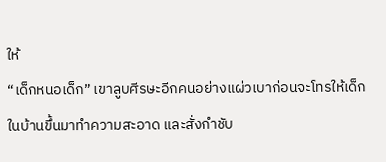ให้
“เด็กหนอเด็ก” เขาลูบศีรษะอีกคนอย่างแผ่วเบาก่อนจะโทรให้เด็กในบ้านขึ้นมาทำความสะอาด และสั่งกำชับ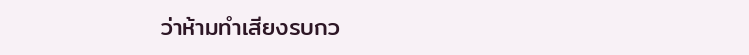ว่าห้ามทำเสียงรบกว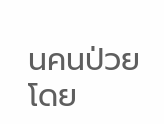นคนป่วยโดย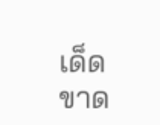เด็ดขาด